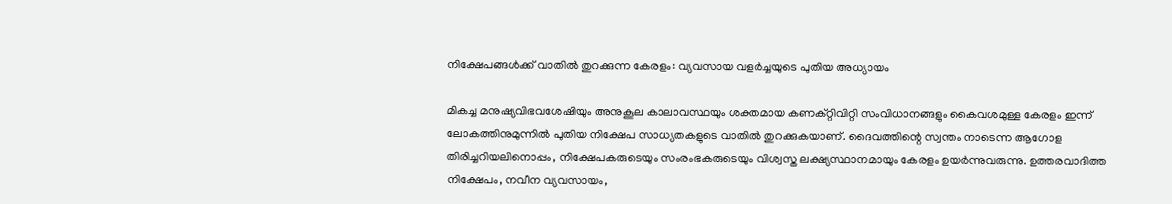നിക്ഷേപങ്ങൾക്ക് വാതിൽ തുറക്കുന്ന കേരളം: വ്യവസായ വളർച്ചയുടെ പുതിയ അധ്യായം

മികച്ച മനുഷ്യവിഭവശേഷിയും അനുകൂല കാലാവസ്ഥയും ശക്തമായ കണക്റ്റിവിറ്റി സംവിധാനങ്ങളും കൈവശമുള്ള കേരളം ഇന്ന് ലോകത്തിനുമുന്നിൽ പുതിയ നിക്ഷേപ സാധ്യതകളുടെ വാതിൽ തുറക്കുകയാണ്. ദൈവത്തിന്റെ സ്വന്തം നാടെന്ന ആഗോള തിരിച്ചറിയലിനൊപ്പം, നിക്ഷേപകരുടെയും സംരംഭകരുടെയും വിശ്വസ്ത ലക്ഷ്യസ്ഥാനമായും കേരളം ഉയർന്നുവരുന്നു. ഉത്തരവാദിത്ത നിക്ഷേപം, നവീന വ്യവസായം,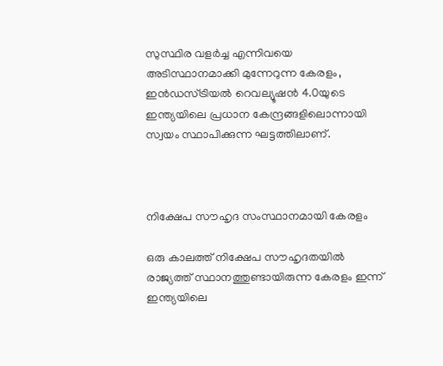സുസ്ഥിര വളർച്ച എന്നിവയെ അടിസ്ഥാനമാക്കി മുന്നേറുന്ന കേരളം, ഇൻഡസ്ട്രിയൽ റെവല്യൂഷൻ 4.0യുടെ ഇന്ത്യയിലെ പ്രധാന കേന്ദ്രങ്ങളിലൊന്നായി സ്വയം സ്ഥാപിക്കുന്ന ഘട്ടത്തിലാണ്.



നിക്ഷേപ സൗഹൃദ സംസ്ഥാനമായി കേരളം

ഒരു കാലത്ത് നിക്ഷേപ സൗഹൃദതയിൽ രാജ്യത്ത് സ്ഥാനത്തുണ്ടായിരുന്ന കേരളം ഇന്ന് ഇന്ത്യയിലെ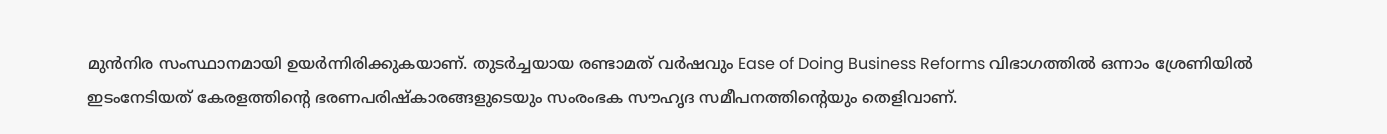മുൻനിര സംസ്ഥാനമായി ഉയർന്നിരിക്കുകയാണ്. തുടർച്ചയായ രണ്ടാമത് വർഷവും Ease of Doing Business Reforms വിഭാഗത്തിൽ ഒന്നാം ശ്രേണിയിൽ ഇടംനേടിയത് കേരളത്തിന്റെ ഭരണപരിഷ്കാരങ്ങളുടെയും സംരംഭക സൗഹൃദ സമീപനത്തിന്റെയും തെളിവാണ്.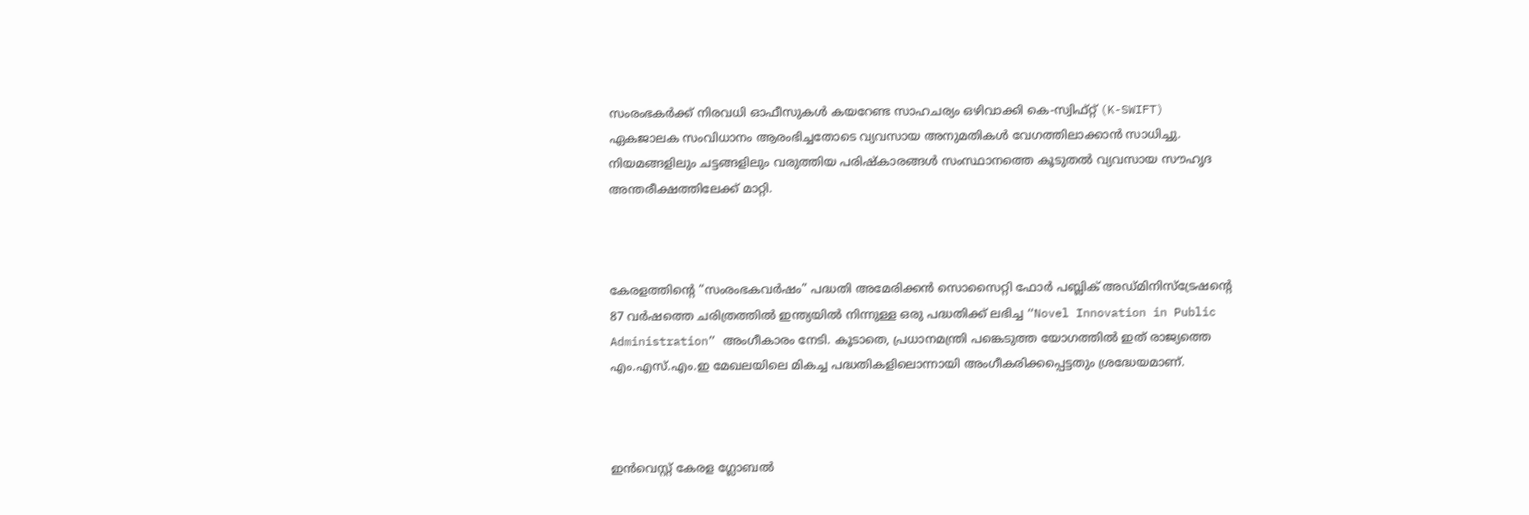സംരംഭകർക്ക് നിരവധി ഓഫീസുകൾ കയറേണ്ട സാഹചര്യം ഒഴിവാക്കി കെ-സ്വിഫ്റ്റ് (K-SWIFT) ഏകജാലക സംവിധാനം ആരംഭിച്ചതോടെ വ്യവസായ അനുമതികൾ വേഗത്തിലാക്കാൻ സാധിച്ചു. നിയമങ്ങളിലും ചട്ടങ്ങളിലും വരുത്തിയ പരിഷ്കാരങ്ങൾ സംസ്ഥാനത്തെ കൂടുതൽ വ്യവസായ സൗഹൃദ അന്തരീക്ഷത്തിലേക്ക് മാറ്റി.



കേരളത്തിന്റെ “സംരംഭകവർഷം” പദ്ധതി അമേരിക്കൻ സൊസൈറ്റി ഫോർ പബ്ലിക് അഡ്മിനിസ്‌ട്രേഷന്റെ 87 വർഷത്തെ ചരിത്രത്തിൽ ഇന്ത്യയിൽ നിന്നുള്ള ഒരു പദ്ധതിക്ക് ലഭിച്ച “Novel Innovation in Public Administration” അംഗീകാരം നേടി. കൂടാതെ, പ്രധാനമന്ത്രി പങ്കെടുത്ത യോഗത്തിൽ ഇത് രാജ്യത്തെ എം.എസ്.എം.ഇ മേഖലയിലെ മികച്ച പദ്ധതികളിലൊന്നായി അംഗീകരിക്കപ്പെട്ടതും ശ്രദ്ധേയമാണ്.



ഇൻവെസ്റ്റ് കേരള ഗ്ലോബൽ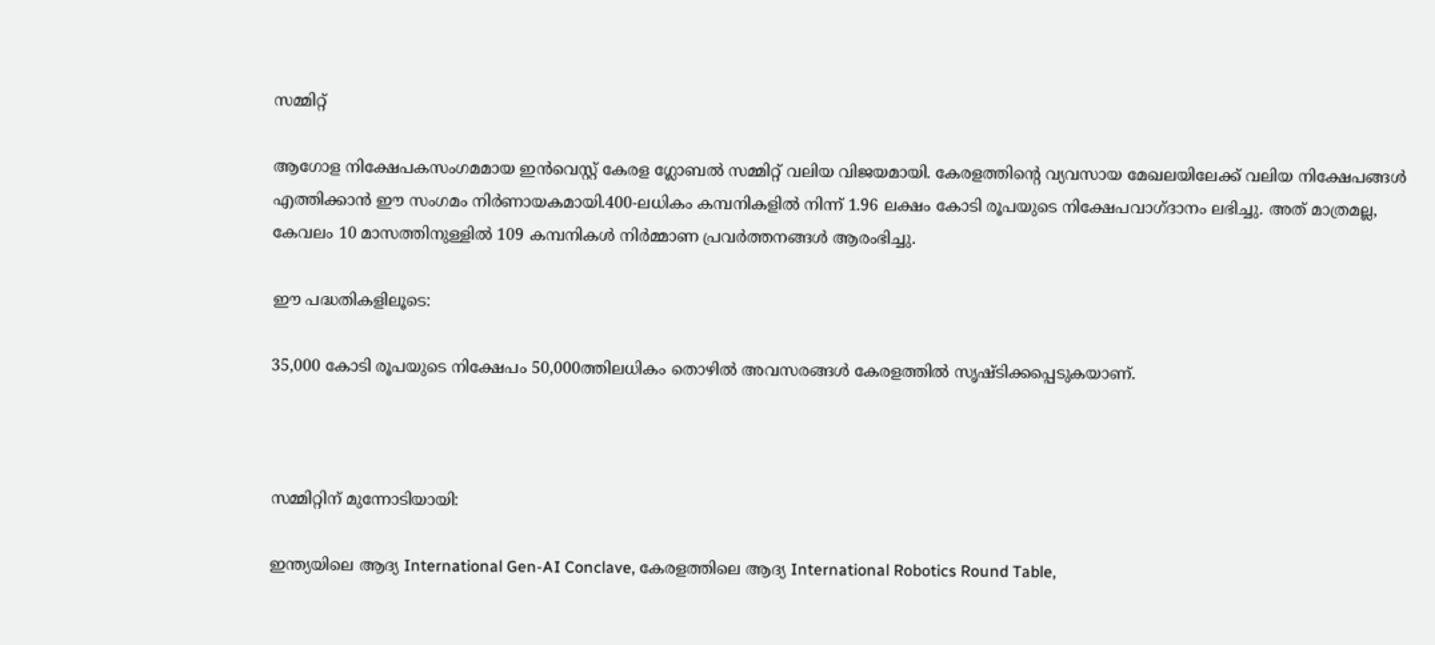സമ്മിറ്റ്

ആഗോള നിക്ഷേപകസംഗമമായ ഇൻവെസ്റ്റ് കേരള ഗ്ലോബൽ സമ്മിറ്റ് വലിയ വിജയമായി. കേരളത്തിന്റെ വ്യവസായ മേഖലയിലേക്ക് വലിയ നിക്ഷേപങ്ങൾ എത്തിക്കാൻ ഈ സംഗമം നിർണായകമായി.400-ലധികം കമ്പനികളിൽ നിന്ന് 1.96 ലക്ഷം കോടി രൂപയുടെ നിക്ഷേപവാഗ്ദാനം ലഭിച്ചു. അത് മാത്രമല്ല, കേവലം 10 മാസത്തിനുള്ളിൽ 109 കമ്പനികൾ നിർമ്മാണ പ്രവർത്തനങ്ങൾ ആരംഭിച്ചു.

ഈ പദ്ധതികളിലൂടെ:

35,000 കോടി രൂപയുടെ നിക്ഷേപം 50,000ത്തിലധികം തൊഴിൽ അവസരങ്ങൾ കേരളത്തിൽ സൃഷ്ടിക്കപ്പെടുകയാണ്.



സമ്മിറ്റിന് മുന്നോടിയായി:

ഇന്ത്യയിലെ ആദ്യ International Gen-AI Conclave, കേരളത്തിലെ ആദ്യ International Robotics Round Table,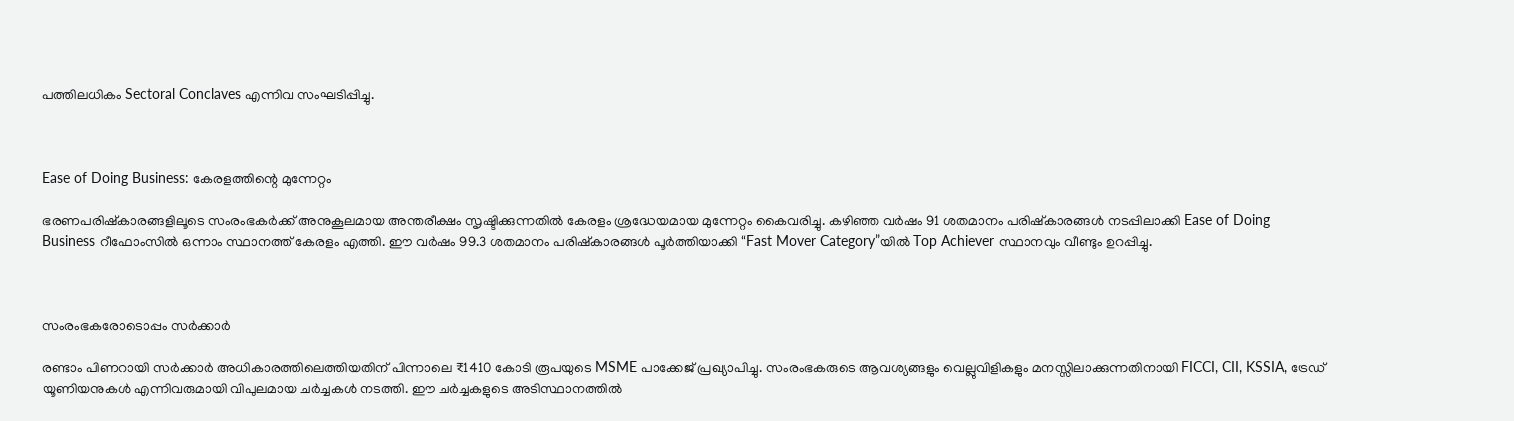പത്തിലധികം Sectoral Conclaves എന്നിവ സംഘടിപ്പിച്ചു.



Ease of Doing Business: കേരളത്തിന്റെ മുന്നേറ്റം

ഭരണപരിഷ്കാരങ്ങളിലൂടെ സംരംഭകർക്ക് അനുകൂലമായ അന്തരീക്ഷം സൃഷ്ടിക്കുന്നതിൽ കേരളം ശ്രദ്ധേയമായ മുന്നേറ്റം കൈവരിച്ചു. കഴിഞ്ഞ വർഷം 91 ശതമാനം പരിഷ്കാരങ്ങൾ നടപ്പിലാക്കി Ease of Doing Business റീഫോംസിൽ ഒന്നാം സ്ഥാനത്ത് കേരളം എത്തി. ഈ വർഷം 99.3 ശതമാനം പരിഷ്കാരങ്ങൾ പൂർത്തിയാക്കി “Fast Mover Category”യിൽ Top Achiever സ്ഥാനവും വീണ്ടും ഉറപ്പിച്ചു.



സംരംഭകരോടൊപ്പം സർക്കാർ

രണ്ടാം പിണറായി സർക്കാർ അധികാരത്തിലെത്തിയതിന് പിന്നാലെ ₹1410 കോടി രൂപയുടെ MSME പാക്കേജ് പ്രഖ്യാപിച്ചു. സംരംഭകരുടെ ആവശ്യങ്ങളും വെല്ലുവിളികളും മനസ്സിലാക്കുന്നതിനായി FICCI, CII, KSSIA, ട്രേഡ് യൂണിയനുകൾ എന്നിവരുമായി വിപുലമായ ചർച്ചകൾ നടത്തി. ഈ ചർച്ചകളുടെ അടിസ്ഥാനത്തിൽ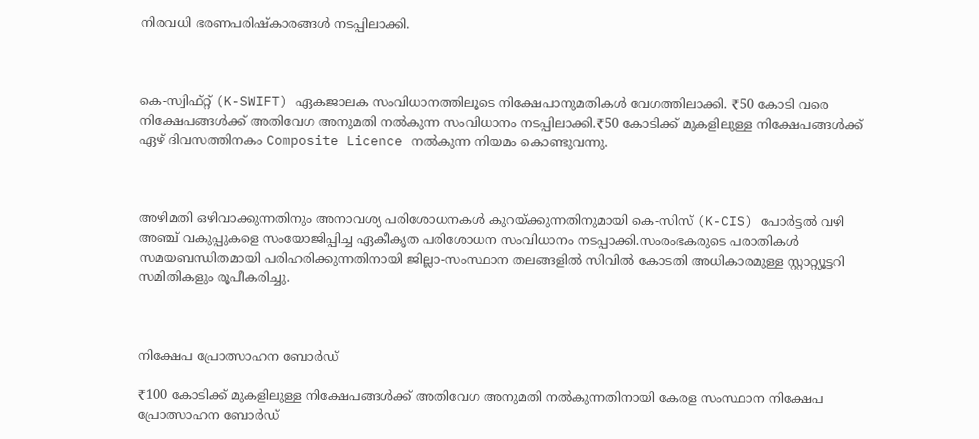നിരവധി ഭരണപരിഷ്കാരങ്ങൾ നടപ്പിലാക്കി.



കെ-സ്വിഫ്റ്റ് (K-SWIFT) ഏകജാലക സംവിധാനത്തിലൂടെ നിക്ഷേപാനുമതികൾ വേഗത്തിലാക്കി. ₹50 കോടി വരെ നിക്ഷേപങ്ങൾക്ക് അതിവേഗ അനുമതി നൽകുന്ന സംവിധാനം നടപ്പിലാക്കി.₹50 കോടിക്ക് മുകളിലുള്ള നിക്ഷേപങ്ങൾക്ക് ഏഴ് ദിവസത്തിനകം Composite Licence നൽകുന്ന നിയമം കൊണ്ടുവന്നു.



അഴിമതി ഒഴിവാക്കുന്നതിനും അനാവശ്യ പരിശോധനകൾ കുറയ്ക്കുന്നതിനുമായി കെ-സിസ് (K-CIS) പോർട്ടൽ വഴി അഞ്ച് വകുപ്പുകളെ സംയോജിപ്പിച്ച ഏകീകൃത പരിശോധന സംവിധാനം നടപ്പാക്കി.സംരംഭകരുടെ പരാതികൾ സമയബന്ധിതമായി പരിഹരിക്കുന്നതിനായി ജില്ലാ-സംസ്ഥാന തലങ്ങളിൽ സിവിൽ കോടതി അധികാരമുള്ള സ്റ്റാറ്റ്യൂട്ടറി സമിതികളും രൂപീകരിച്ചു.



നിക്ഷേപ പ്രോത്സാഹന ബോർഡ്

₹100 കോടിക്ക് മുകളിലുള്ള നിക്ഷേപങ്ങൾക്ക് അതിവേഗ അനുമതി നൽകുന്നതിനായി കേരള സംസ്ഥാന നിക്ഷേപ പ്രോത്സാഹന ബോർഡ്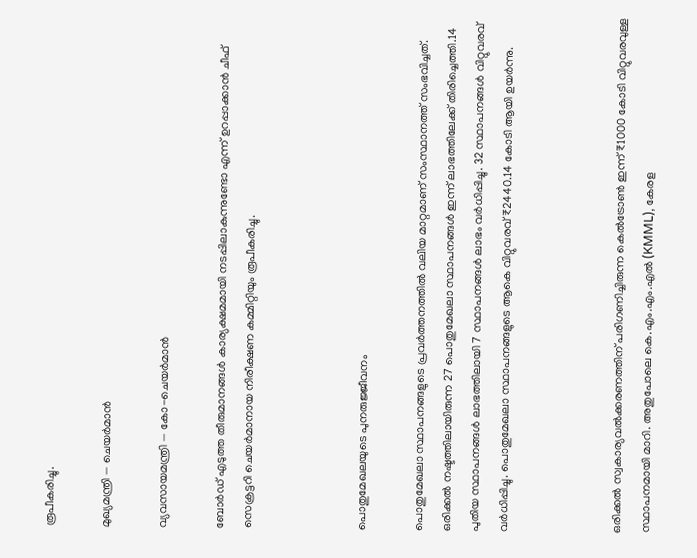രൂപീകരിച്ചു.

മുഖ്യമന്ത്രി — ചെയർമാൻ

വ്യവസായമന്ത്രി — കോ-ചെയർമാൻ

ബോർഡ് എടുത്ത തീരുമാനങ്ങൾ കാര്യക്ഷമമായി നടപ്പിലാകുന്നുണ്ടോ എന്ന് ഉറപ്പാക്കാൻ ചീഫ് സെക്രട്ടറി ചെയർമാനായ നിരീക്ഷണ കമ്മിറ്റിയും രൂപീകരിച്ചു.



പൊതുമേഖലയുടെ പുനരുജ്ജീവനം

പൊതുമേഖലാ സ്ഥാപനങ്ങളുടെ പ്രവർത്തനത്തിൽ വലിയ മാറ്റമാണ് സംസ്ഥാനത്ത് സംഭവിച്ചത്. ഒരിക്കൽ നഷ്ടത്തിലായിരുന്ന 27 പൊതുമേഖലാ സ്ഥാപനങ്ങൾ ഇന്ന് ലാഭത്തിലേക്ക് തിരിച്ചെത്തി.14 പുതിയ സ്ഥാപനങ്ങൾ ലാഭത്തിലായി 7 സ്ഥാപനങ്ങൾ ലാഭം വർധിപ്പിച്ചു. 32 സ്ഥാപനങ്ങൾ വിറ്റുവരവ് വർധിപ്പിച്ചു. പൊതുമേഖലാ സ്ഥാപനങ്ങളുടെ ആകെ വിറ്റുവരവ് ₹2440.14 കോടി ആയി ഉയർന്നു.



ഒരിക്കൽ സ്വകാര്യവൽക്കരണത്തിന് പരിഗണിച്ചിരുന്ന കെൽട്രോൺ ഇന്ന് ₹1000 കോടി വിറ്റുവരവുള്ള സ്ഥാപനമായി മാറി. അതുപോലെ കെ.എം.എം.എൽ (KMML), കേരള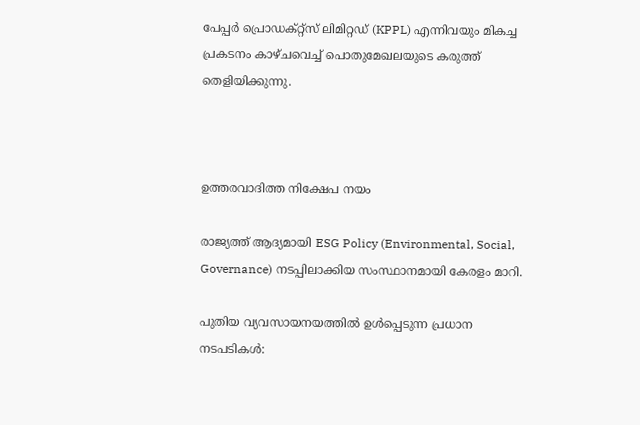പേപ്പർ പ്രൊഡക്റ്റ്സ് ലിമിറ്റഡ് (KPPL) എന്നിവയും മികച്ച പ്രകടനം കാഴ്ചവെച്ച് പൊതുമേഖലയുടെ കരുത്ത് തെളിയിക്കുന്നു.



ഉത്തരവാദിത്ത നിക്ഷേപ നയം

രാജ്യത്ത് ആദ്യമായി ESG Policy (Environmental, Social, Governance) നടപ്പിലാക്കിയ സംസ്ഥാനമായി കേരളം മാറി.

പുതിയ വ്യവസായനയത്തിൽ ഉൾപ്പെടുന്ന പ്രധാന നടപടികൾ: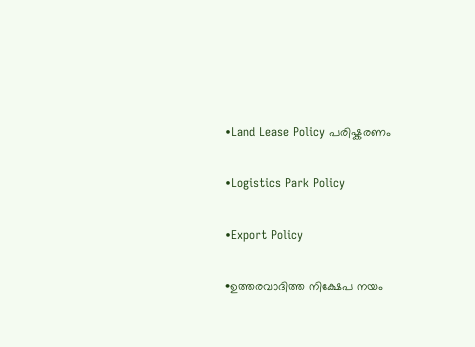•Land Lease Policy പരിഷ്കരണം

•Logistics Park Policy

•Export Policy

•ഉത്തരവാദിത്ത നിക്ഷേപ നയം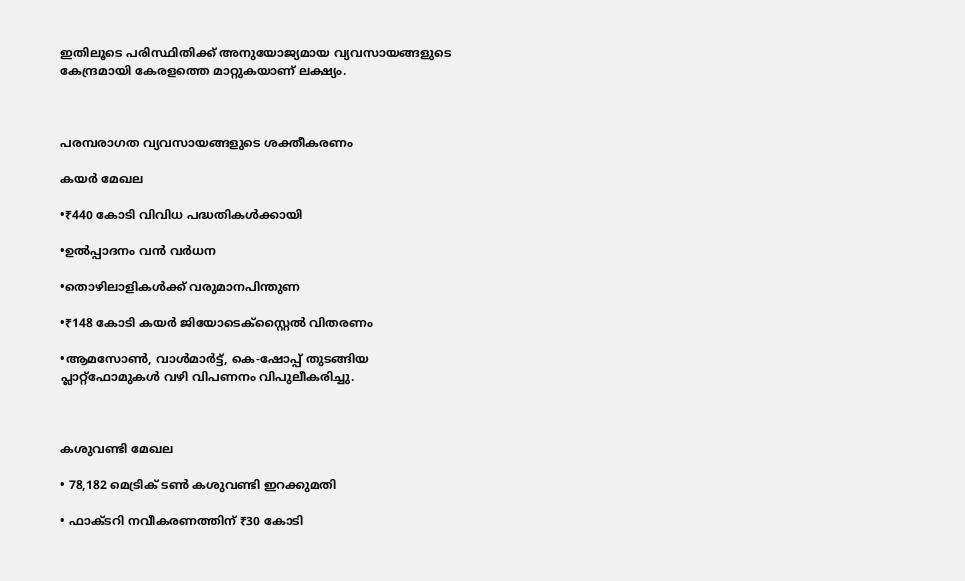ഇതിലൂടെ പരിസ്ഥിതിക്ക് അനുയോജ്യമായ വ്യവസായങ്ങളുടെ കേന്ദ്രമായി കേരളത്തെ മാറ്റുകയാണ് ലക്ഷ്യം.



പരമ്പരാഗത വ്യവസായങ്ങളുടെ ശക്തീകരണം

കയർ മേഖല

•₹440 കോടി വിവിധ പദ്ധതികൾക്കായി

•ഉൽപ്പാദനം വൻ വർധന

•തൊഴിലാളികൾക്ക് വരുമാനപിന്തുണ

•₹148 കോടി കയർ ജിയോടെക്സ്റ്റൈൽ വിതരണം

•ആമസോൺ, വാൾമാർട്ട്, കെ-ഷോപ്പ് തുടങ്ങിയ പ്ലാറ്റ്ഫോമുകൾ വഴി വിപണനം വിപുലീകരിച്ചു.



കശുവണ്ടി മേഖല

• 78,182 മെട്രിക് ടൺ കശുവണ്ടി ഇറക്കുമതി

• ഫാക്ടറി നവീകരണത്തിന് ₹30 കോടി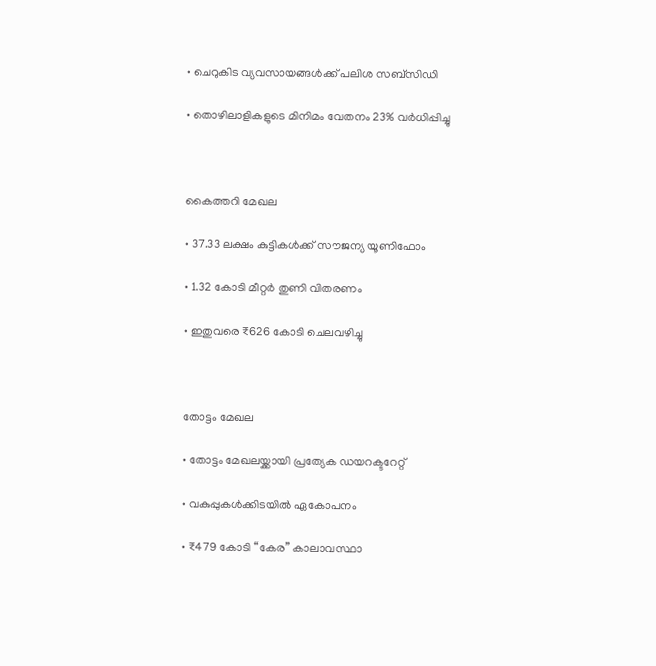• ചെറുകിട വ്യവസായങ്ങൾക്ക് പലിശ സബ്സിഡി

• തൊഴിലാളികളുടെ മിനിമം വേതനം 23% വർധിപ്പിച്ചു



കൈത്തറി മേഖല

• 37.33 ലക്ഷം കുട്ടികൾക്ക് സൗജന്യ യൂണിഫോം

• 1.32 കോടി മീറ്റർ തുണി വിതരണം

• ഇതുവരെ ₹626 കോടി ചെലവഴിച്ചു



തോട്ടം മേഖല

• തോട്ടം മേഖലയ്ക്കായി പ്രത്യേക ഡയറക്ടറേറ്റ്

• വകുപ്പുകൾക്കിടയിൽ ഏകോപനം

• ₹479 കോടി “കേര” കാലാവസ്ഥാ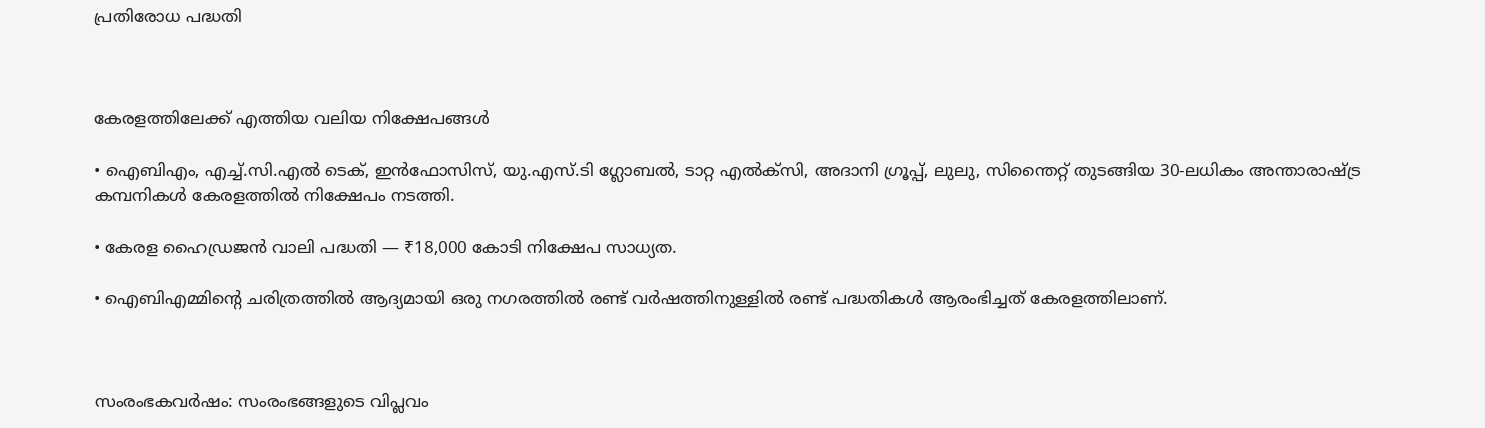പ്രതിരോധ പദ്ധതി



കേരളത്തിലേക്ക് എത്തിയ വലിയ നിക്ഷേപങ്ങൾ

• ഐബിഎം, എച്ച്.സി.എൽ ടെക്, ഇൻഫോസിസ്, യു.എസ്.ടി ഗ്ലോബൽ, ടാറ്റ എൽക്സി, അദാനി ഗ്രൂപ്പ്, ലുലു, സിന്തൈറ്റ് തുടങ്ങിയ 30-ലധികം അന്താരാഷ്ട്ര കമ്പനികൾ കേരളത്തിൽ നിക്ഷേപം നടത്തി.

• കേരള ഹൈഡ്രജൻ വാലി പദ്ധതി — ₹18,000 കോടി നിക്ഷേപ സാധ്യത.

• ഐബിഎമ്മിന്റെ ചരിത്രത്തിൽ ആദ്യമായി ഒരു നഗരത്തിൽ രണ്ട് വർഷത്തിനുള്ളിൽ രണ്ട് പദ്ധതികൾ ആരംഭിച്ചത് കേരളത്തിലാണ്.



സംരംഭകവർഷം: സംരംഭങ്ങളുടെ വിപ്ലവം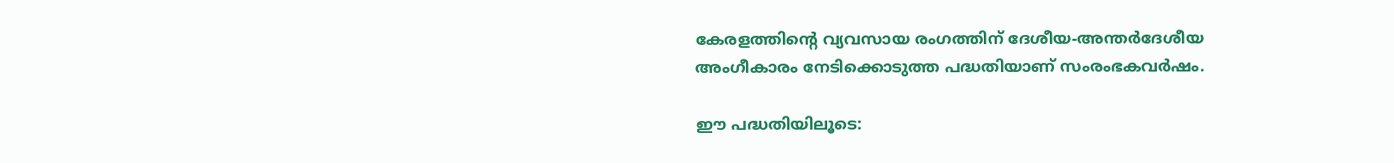കേരളത്തിന്റെ വ്യവസായ രംഗത്തിന് ദേശീയ-അന്തർദേശീയ അംഗീകാരം നേടിക്കൊടുത്ത പദ്ധതിയാണ് സംരംഭകവർഷം.

ഈ പദ്ധതിയിലൂടെ: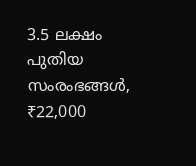3.5 ലക്ഷം പുതിയ സംരംഭങ്ങൾ, ₹22,000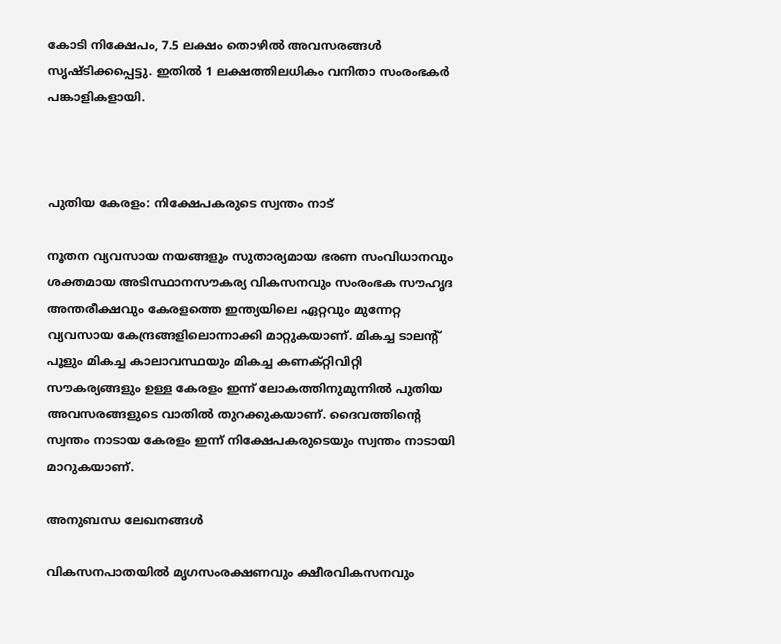കോടി നിക്ഷേപം, 7.5 ലക്ഷം തൊഴിൽ അവസരങ്ങൾ സൃഷ്ടിക്കപ്പെട്ടു. ഇതിൽ 1 ലക്ഷത്തിലധികം വനിതാ സംരംഭകർ പങ്കാളികളായി.



പുതിയ കേരളം: നിക്ഷേപകരുടെ സ്വന്തം നാട്

നൂതന വ്യവസായ നയങ്ങളും സുതാര്യമായ ഭരണ സംവിധാനവും ശക്തമായ അടിസ്ഥാനസൗകര്യ വികസനവും സംരംഭക സൗഹൃദ അന്തരീക്ഷവും കേരളത്തെ ഇന്ത്യയിലെ ഏറ്റവും മുന്നേറ്റ വ്യവസായ കേന്ദ്രങ്ങളിലൊന്നാക്കി മാറ്റുകയാണ്. മികച്ച ടാലന്റ് പൂളും മികച്ച കാലാവസ്ഥയും മികച്ച കണക്റ്റിവിറ്റി സൗകര്യങ്ങളും ഉള്ള കേരളം ഇന്ന് ലോകത്തിനുമുന്നിൽ പുതിയ അവസരങ്ങളുടെ വാതിൽ തുറക്കുകയാണ്. ദൈവത്തിന്റെ സ്വന്തം നാടായ കേരളം ഇന്ന് നിക്ഷേപകരുടെയും സ്വന്തം നാടായി മാറുകയാണ്.

അനുബന്ധ ലേഖനങ്ങൾ

വികസനപാതയിൽ മൃഗസംരക്ഷണവും ക്ഷീരവികസനവും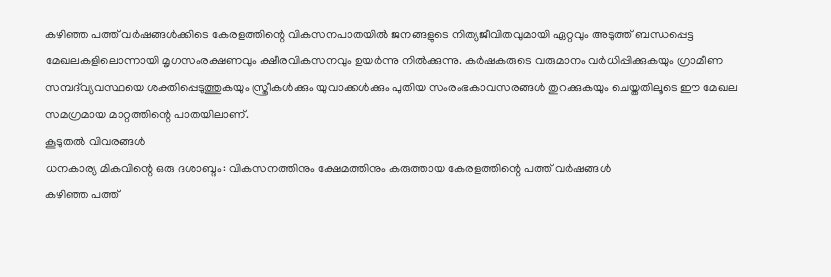കഴിഞ്ഞ പത്ത് വർഷങ്ങൾക്കിടെ കേരളത്തിന്റെ വികസനപാതയിൽ ജനങ്ങളുടെ നിത്യജീവിതവുമായി ഏറ്റവും അടുത്ത് ബന്ധപ്പെട്ട മേഖലകളിലൊന്നായി മൃഗസംരക്ഷണവും ക്ഷീരവികസനവും ഉയർന്നു നിൽക്കുന്നു. കർഷകരുടെ വരുമാനം വർധിപ്പിക്കുകയും ഗ്രാമീണ സമ്പദ്‌വ്യവസ്ഥയെ ശക്തിപ്പെടുത്തുകയും സ്ത്രീകൾക്കും യുവാക്കൾക്കും പുതിയ സംരംഭകാവസരങ്ങൾ തുറക്കുകയും ചെയ്തതിലൂടെ ഈ മേഖല സമഗ്രമായ മാറ്റത്തിന്റെ പാതയിലാണ്.
കൂടുതൽ വിവരങ്ങൾ
ധനകാര്യ മികവിന്റെ ഒരു ദശാബ്ദം: വികസനത്തിനും ക്ഷേമത്തിനും കരുത്തായ കേരളത്തിന്റെ പത്ത് വർഷങ്ങൾ
കഴിഞ്ഞ പത്ത്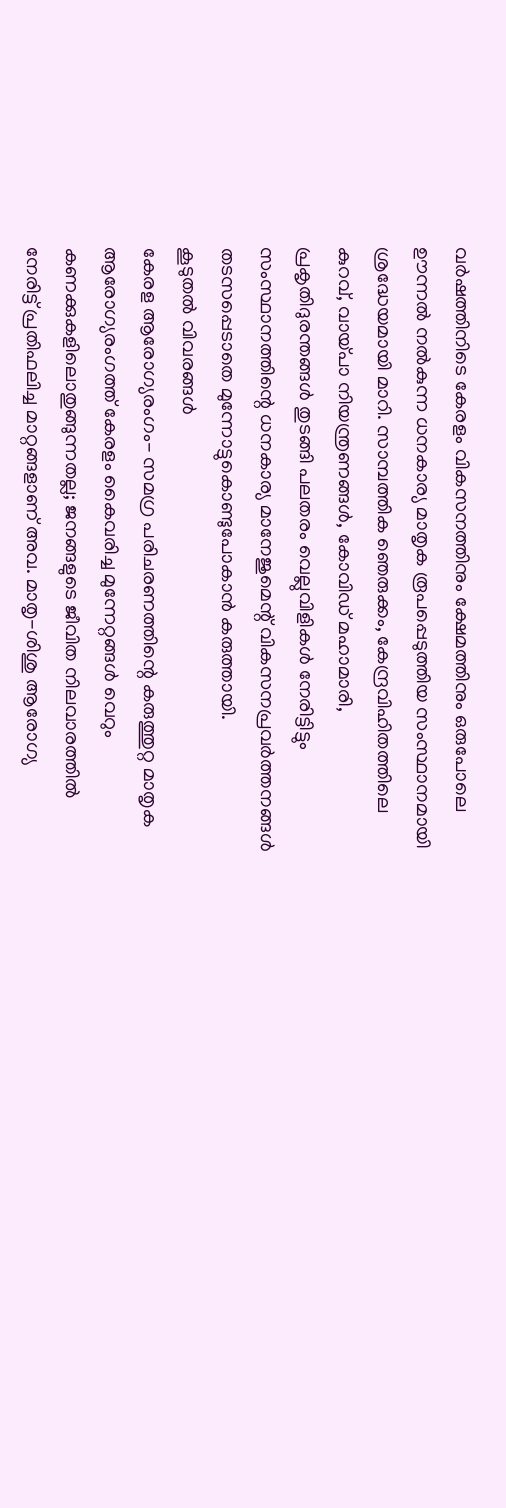വർഷത്തിനിടെ കേരളം വികസനത്തിനും ക്ഷേമത്തിനും ഒരുപോലെ ഊന്നൽ നൽകുന്ന ധനകാര്യ മാതൃക രൂപപ്പെടുത്തിയ സംസ്ഥാനമായി ശ്രദ്ധേയമായി മാറി. സാമ്പത്തിക ഞെരുക്കം, കേന്ദ്രവിഹിതത്തിലെ കുറവ്, വായ്പാ നിയന്ത്രണങ്ങൾ, കോവിഡ് മഹാമാരി, പ്രകൃതിദുരന്തങ്ങൾ തുടങ്ങി പലതരം വെല്ലുവിളികൾ നേരിട്ടിട്ടും സംസ്ഥാനത്തിന്റെ ധനകാര്യ മാനേജുമെന്റ് വികസനപ്രവർത്തനങ്ങൾ തടസപ്പെടാതെ മുന്നോട്ടുകൊണ്ടുപോകാൻ കരുത്തായി.
കൂടുതൽ വിവരങ്ങൾ
കേരള ആരോഗ്യരംഗം- സമഗ്ര പരിചരണത്തിന്റെ കരുത്തുറ്റ മാതൃക
ആരോഗ്യരംഗത്ത് കേരളം കൈവരിച്ച മുന്നേറ്റങ്ങൾ വെറും കണക്കുകളിലൊതുങ്ങുന്നതല്ല; ജനങ്ങളുടെ ജീവിത നിലവാരത്തിൽ നേരിട്ട് പ്രതിഫലിച്ച മാറ്റങ്ങളാണ് അവ. മാതൃ-ശിശു ആരോഗ്യ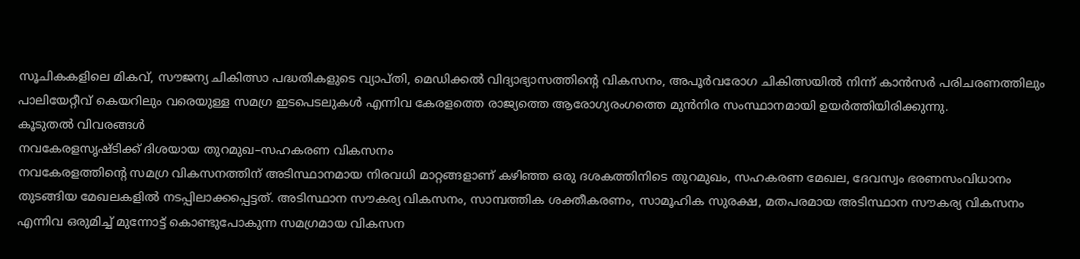സൂചികകളിലെ മികവ്, സൗജന്യ ചികിത്സാ പദ്ധതികളുടെ വ്യാപ്തി, മെഡിക്കൽ വിദ്യാഭ്യാസത്തിന്റെ വികസനം, അപൂർവരോഗ ചികിത്സയിൽ നിന്ന് കാൻസർ പരിചരണത്തിലും പാലിയേറ്റീവ് കെയറിലും വരെയുള്ള സമഗ്ര ഇടപെടലുകൾ എന്നിവ കേരളത്തെ രാജ്യത്തെ ആരോഗ്യരംഗത്തെ മുൻനിര സംസ്ഥാനമായി ഉയർത്തിയിരിക്കുന്നു.
കൂടുതൽ വിവരങ്ങൾ
നവകേരളസൃഷ്ടിക്ക് ദിശയായ തുറമുഖ–സഹകരണ വികസനം
നവകേരളത്തിന്റെ സമഗ്ര വികസനത്തിന് അടിസ്ഥാനമായ നിരവധി മാറ്റങ്ങളാണ് കഴിഞ്ഞ ഒരു ദശകത്തിനിടെ തുറമുഖം, സഹകരണ മേഖല, ദേവസ്വം ഭരണസംവിധാനം തുടങ്ങിയ മേഖലകളിൽ നടപ്പിലാക്കപ്പെട്ടത്. അടിസ്ഥാന സൗകര്യ വികസനം, സാമ്പത്തിക ശക്തീകരണം, സാമൂഹിക സുരക്ഷ, മതപരമായ അടിസ്ഥാന സൗകര്യ വികസനം എന്നിവ ഒരുമിച്ച് മുന്നോട്ട് കൊണ്ടുപോകുന്ന സമഗ്രമായ വികസന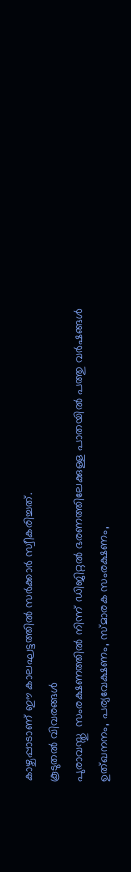കാഴ്ചപ്പാടാണ് ഈ കാലഘട്ടത്തിൽ സർക്കാർ സ്വീകരിച്ചത്.
കൂടുതൽ വിവരങ്ങൾ
പുരാവസ്തു  സംരക്ഷണത്തിൽ നിന്ന് ഡിജിറ്റൽ ഭരണത്തിലേക്കുള്ള പാതയിൽ പത്തു വർഷങ്ങൾ
ഉത്ഖനനം, പര്യവേക്ഷണം, സ്മാരക സംരക്ഷണം,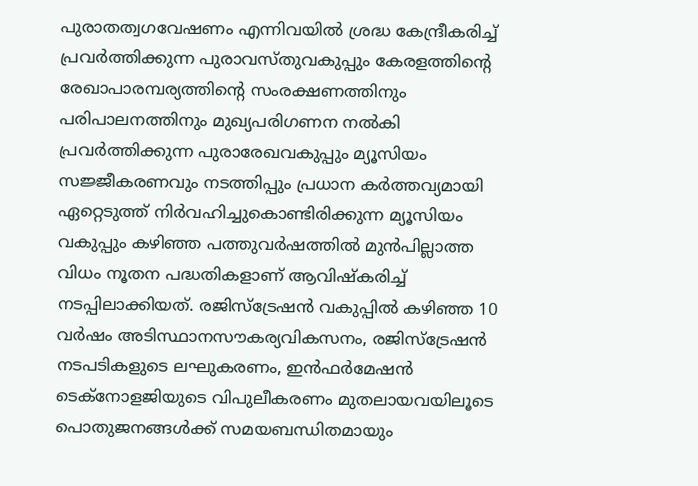പുരാതത്വഗവേഷണം എന്നിവയിൽ ശ്രദ്ധ കേന്ദ്രീകരിച്ച് പ്രവർത്തിക്കുന്ന പുരാവസ്തുവകുപ്പും കേരളത്തിന്റെ രേഖാപാരമ്പര്യത്തിന്റെ സംരക്ഷണത്തിനും പരിപാലനത്തിനും മുഖ്യപരിഗണന നൽകി പ്രവർത്തിക്കുന്ന പുരാരേഖവകുപ്പും മ്യൂസിയം സജ്ജീകരണവും നടത്തിപ്പും പ്രധാന കർത്തവ്യമായി ഏറ്റെടുത്ത് നിർവഹിച്ചുകൊണ്ടിരിക്കുന്ന മ്യൂസിയം വകുപ്പും കഴിഞ്ഞ പത്തുവർഷത്തിൽ മുൻപില്ലാത്ത വിധം നൂതന പദ്ധതികളാണ് ആവിഷ്‌കരിച്ച് നടപ്പിലാക്കിയത്. രജിസ്‌ട്രേഷൻ വകുപ്പിൽ കഴിഞ്ഞ 10 വർഷം അടിസ്ഥാനസൗകര്യവികസനം, രജിസ്‌ട്രേഷൻ നടപടികളുടെ ലഘുകരണം, ഇൻഫർമേഷൻ ടെക്‌നോളജിയുടെ വിപുലീകരണം മുതലായവയിലൂടെ പൊതുജനങ്ങൾക്ക് സമയബന്ധിതമായും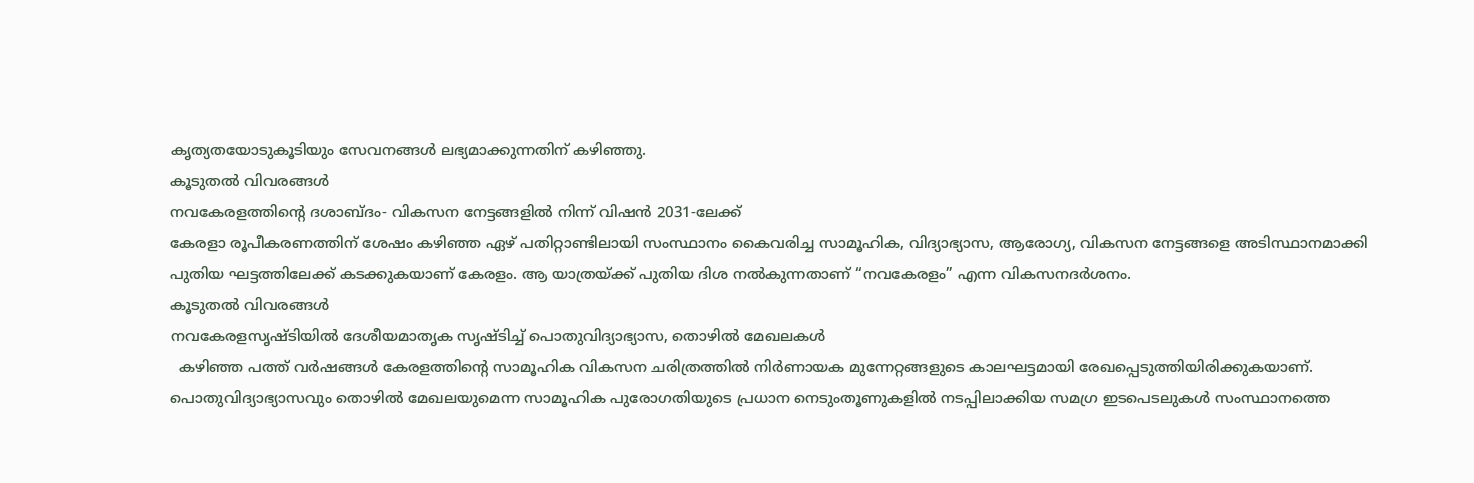കൃത്യതയോടുകൂടിയും സേവനങ്ങൾ ലഭ്യമാക്കുന്നതിന് കഴിഞ്ഞു.
കൂടുതൽ വിവരങ്ങൾ
നവകേരളത്തിന്റെ ദശാബ്ദം- വികസന നേട്ടങ്ങളിൽ നിന്ന് വിഷൻ 2031-ലേക്ക്
കേരളാ രൂപീകരണത്തിന് ശേഷം കഴിഞ്ഞ ഏഴ് പതിറ്റാണ്ടിലായി സംസ്ഥാനം കൈവരിച്ച സാമൂഹിക, വിദ്യാഭ്യാസ, ആരോഗ്യ, വികസന നേട്ടങ്ങളെ അടിസ്ഥാനമാക്കി പുതിയ ഘട്ടത്തിലേക്ക് കടക്കുകയാണ് കേരളം. ആ യാത്രയ്ക്ക് പുതിയ ദിശ നൽകുന്നതാണ് “നവകേരളം” എന്ന വികസനദർശനം.
കൂടുതൽ വിവരങ്ങൾ
നവകേരളസൃഷ്ടിയിൽ ദേശീയമാതൃക സൃഷ്ടിച്ച് പൊതുവിദ്യാഭ്യാസ, തൊഴിൽ മേഖലകൾ
  കഴിഞ്ഞ പത്ത് വർഷങ്ങൾ കേരളത്തിന്റെ സാമൂഹിക വികസന ചരിത്രത്തിൽ നിർണായക മുന്നേറ്റങ്ങളുടെ കാലഘട്ടമായി രേഖപ്പെടുത്തിയിരിക്കുകയാണ്. പൊതുവിദ്യാഭ്യാസവും തൊഴിൽ മേഖലയുമെന്ന സാമൂഹിക പുരോഗതിയുടെ പ്രധാന നെടുംതൂണുകളിൽ നടപ്പിലാക്കിയ സമഗ്ര ഇടപെടലുകൾ സംസ്ഥാനത്തെ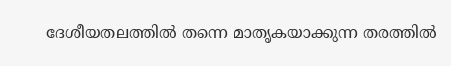ദേശീയതലത്തിൽ തന്നെ മാതൃകയാക്കുന്ന തരത്തിൽ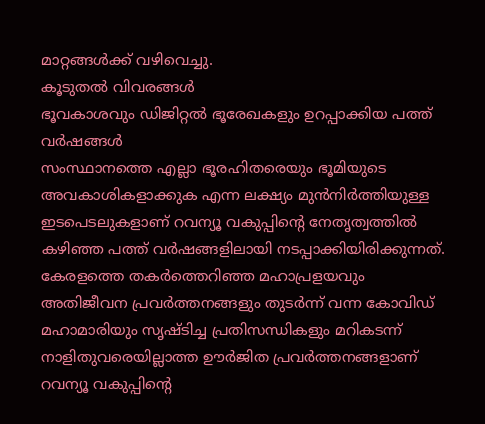മാറ്റങ്ങൾക്ക് വഴിവെച്ചു.
കൂടുതൽ വിവരങ്ങൾ
ഭൂവകാശവും ഡിജിറ്റൽ ഭൂരേഖകളും ഉറപ്പാക്കിയ പത്ത് വർഷങ്ങൾ
സംസ്ഥാനത്തെ എല്ലാ ഭൂരഹിതരെയും ഭൂമിയുടെ അവകാശികളാക്കുക എന്ന ലക്ഷ്യം മുൻനിർത്തിയുള്ള  ഇടപെടലുകളാണ് റവന്യൂ വകുപ്പിന്റെ നേതൃത്വത്തിൽ കഴിഞ്ഞ പത്ത് വർഷങ്ങളിലായി നടപ്പാക്കിയിരിക്കുന്നത്. കേരളത്തെ തകർത്തെറിഞ്ഞ മഹാപ്രളയവും അതിജീവന പ്രവർത്തനങ്ങളും തുടർന്ന് വന്ന കോവിഡ് മഹാമാരിയും സൃഷ്ടിച്ച പ്രതിസന്ധികളും മറികടന്ന് നാളിതുവരെയില്ലാത്ത ഊർജിത പ്രവർത്തനങ്ങളാണ് റവന്യൂ വകുപ്പിന്റെ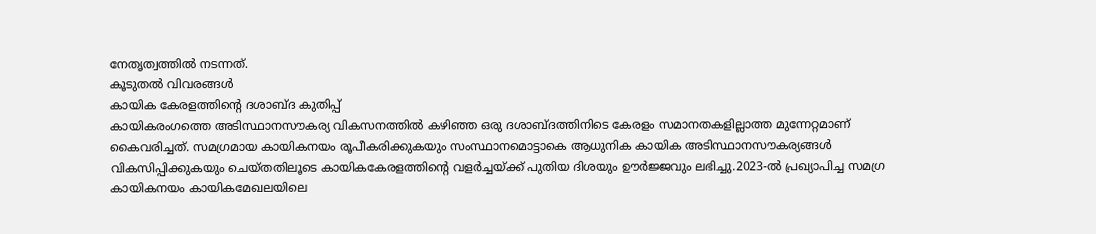നേതൃത്വത്തിൽ നടന്നത്.
കൂടുതൽ വിവരങ്ങൾ
കായിക കേരളത്തിന്റെ ദശാബ്ദ കുതിപ്പ്
കായികരംഗത്തെ അടിസ്ഥാനസൗകര്യ വികസനത്തിൽ കഴിഞ്ഞ ഒരു ദശാബ്ദത്തിനിടെ കേരളം സമാനതകളില്ലാത്ത മുന്നേറ്റമാണ് കൈവരിച്ചത്. സമഗ്രമായ കായികനയം രൂപീകരിക്കുകയും സംസ്ഥാനമൊട്ടാകെ ആധുനിക കായിക അടിസ്ഥാനസൗകര്യങ്ങൾ വികസിപ്പിക്കുകയും ചെയ്തതിലൂടെ കായികകേരളത്തിന്റെ വളർച്ചയ്ക്ക് പുതിയ ദിശയും ഊർജ്ജവും ലഭിച്ചു.2023-ൽ പ്രഖ്യാപിച്ച സമഗ്ര കായികനയം കായികമേഖലയിലെ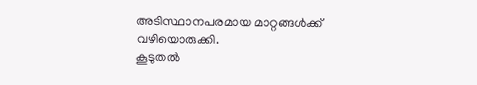അടിസ്ഥാനപരമായ മാറ്റങ്ങൾക്ക് വഴിയൊരുക്കി.
കൂടുതൽ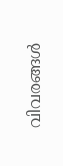വിവരങ്ങൾ